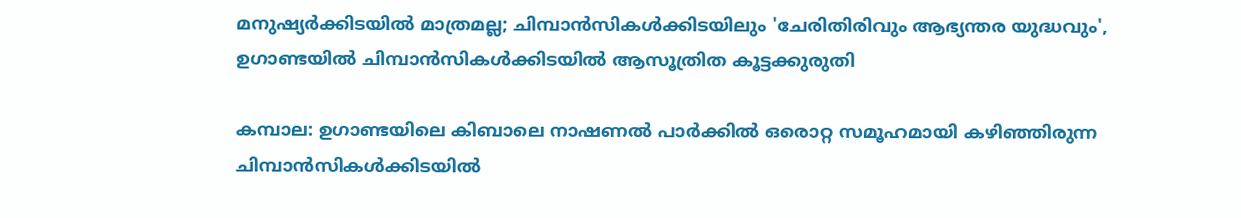മനുഷ്യർക്കിടയിൽ മാത്രമല്ല; ചിമ്പാൻസികൾക്കിടയിലും 'ചേരിതിരിവും ആഭ്യന്തര യുദ്ധവും', ഉഗാണ്ടയിൽ ചിമ്പാൻസികൾക്കിടയിൽ ആസൂത്രിത കൂട്ടക്കുരുതി

കമ്പാല: ഉഗാണ്ടയിലെ കിബാലെ നാഷണൽ പാർക്കിൽ ഒരൊറ്റ സമൂഹമായി കഴിഞ്ഞിരുന്ന ചിമ്പാൻസികൾക്കിടയിൽ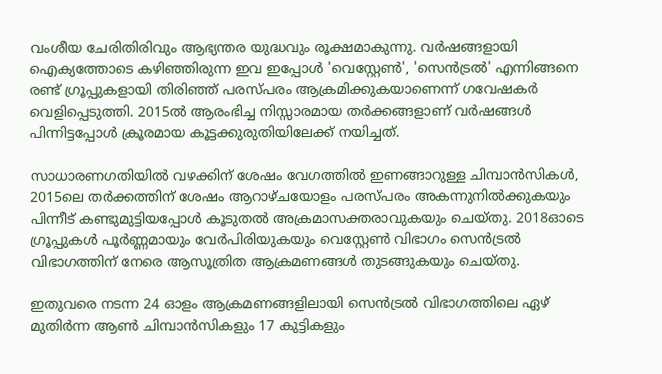വംശീയ ചേരിതിരിവും ആഭ്യന്തര യുദ്ധവും രൂക്ഷമാകുന്നു. വർഷങ്ങളായി ഐക്യത്തോടെ കഴിഞ്ഞിരുന്ന ഇവ ഇപ്പോൾ 'വെസ്റ്റേൺ', 'സെൻട്രൽ' എന്നിങ്ങനെ രണ്ട് ഗ്രൂപ്പുകളായി തിരിഞ്ഞ് പരസ്പരം ആക്രമിക്കുകയാണെന്ന് ഗവേഷകർ വെളിപ്പെടുത്തി. 2015ൽ ആരംഭിച്ച നിസ്സാരമായ തർക്കങ്ങളാണ് വർഷങ്ങൾ പിന്നിട്ടപ്പോൾ ക്രൂരമായ കൂട്ടക്കുരുതിയിലേക്ക് നയിച്ചത്.

സാധാരണഗതിയിൽ വഴക്കിന് ശേഷം വേഗത്തിൽ ഇണങ്ങാറുള്ള ചിമ്പാൻസികൾ, 2015ലെ തർക്കത്തിന് ശേഷം ആറാഴ്ചയോളം പരസ്പരം അകന്നുനിൽക്കുകയും പിന്നീട് കണ്ടുമുട്ടിയപ്പോൾ കൂടുതൽ അക്രമാസക്തരാവുകയും ചെയ്തു. 2018ഓടെ ഗ്രൂപ്പുകൾ പൂർണ്ണമായും വേർപിരിയുകയും വെസ്റ്റേൺ വിഭാഗം സെൻട്രൽ വിഭാഗത്തിന് നേരെ ആസൂത്രിത ആക്രമണങ്ങൾ തുടങ്ങുകയും ചെയ്തു.

ഇതുവരെ നടന്ന 24 ഓളം ആക്രമണങ്ങളിലായി സെൻട്രൽ വിഭാഗത്തിലെ ഏഴ് മുതിർന്ന ആൺ ചിമ്പാൻസികളും 17 കുട്ടികളും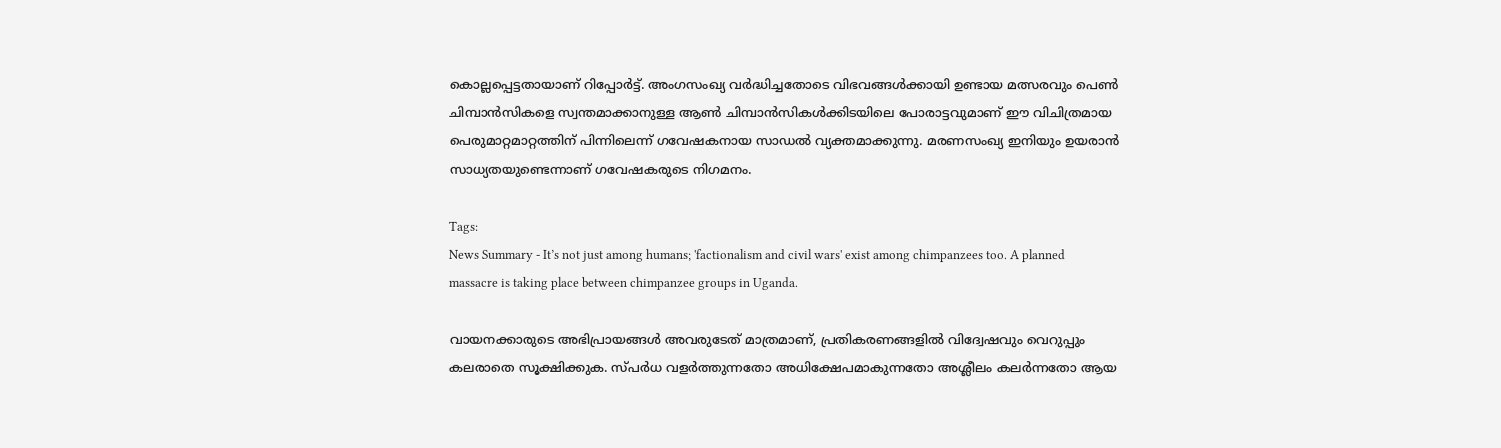കൊല്ലപ്പെട്ടതായാണ് റിപ്പോർട്ട്. അംഗസംഖ്യ വർദ്ധിച്ചതോടെ വിഭവങ്ങൾക്കായി ഉണ്ടായ മത്സരവും പെൺ ചിമ്പാൻസികളെ സ്വന്തമാക്കാനുള്ള ആൺ ചിമ്പാൻസികൾക്കിടയിലെ പോരാട്ടവുമാണ് ഈ വിചിത്രമായ പെരുമാറ്റമാറ്റത്തിന് പിന്നിലെന്ന് ഗവേഷകനായ സാഡൽ വ്യക്തമാക്കുന്നു. മരണസംഖ്യ ഇനിയും ഉയരാൻ സാധ്യതയുണ്ടെന്നാണ് ഗവേഷകരുടെ നിഗമനം.

Tags:
News Summary - It’s not just among humans; 'factionalism and civil wars' exist among chimpanzees too. A planned massacre is taking place between chimpanzee groups in Uganda.

വായനക്കാരുടെ അഭിപ്രായങ്ങള്‍ അവരുടേത് മാത്രമാണ്, പ്രതികരണങ്ങളിൽ വിദ്വേഷവും വെറുപ്പും കലരാതെ സൂക്ഷിക്കുക. സ്പർധ വളർത്തുന്നതോ അധിക്ഷേപമാകുന്നതോ അശ്ലീലം കലർന്നതോ ആയ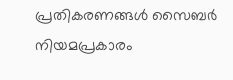പ്രതികരണങ്ങൾ സൈബർ നിയമപ്രകാരം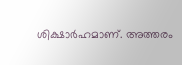ശിക്ഷാർഹമാണ്. അത്തരം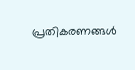പ്രതികരണങ്ങൾ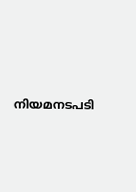നിയമനടപടി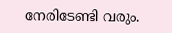നേരിടേണ്ടി വരും.